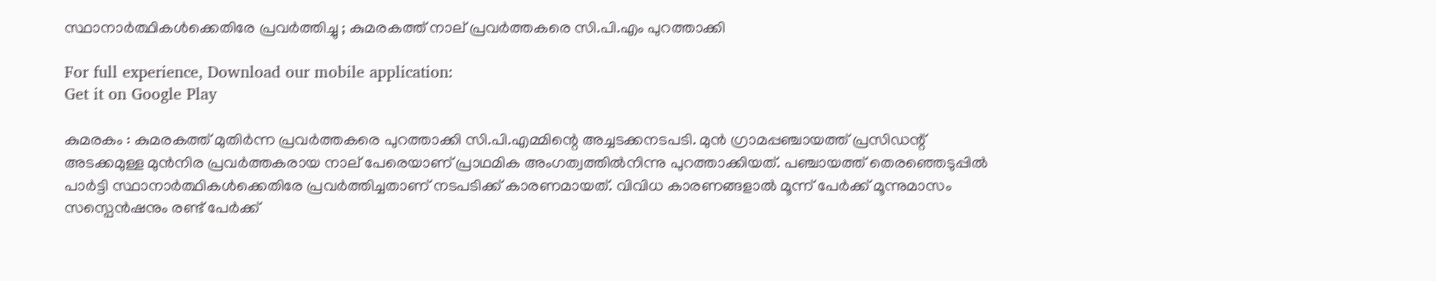സ്ഥാനാര്‍ത്ഥികള്‍ക്കെതിരേ പ്രവര്‍ത്തിച്ചു ; കുമരകത്ത് നാല് പ്രവര്‍ത്തകരെ സി.പി.എം പുറത്താക്കി

For full experience, Download our mobile application:
Get it on Google Play

കുമരകം : കുമരകത്ത് മുതിർന്ന പ്രവർത്തകരെ പുറത്താക്കി സി.പി.എമ്മിന്റെ അച്ചടക്കനടപടി. മുൻ ഗ്രാമപ്പഞ്ചായത്ത് പ്രസിഡന്റ് അടക്കമുള്ള മുൻനിര പ്രവർത്തകരായ നാല് പേരെയാണ് പ്രാഥമിക അംഗത്വത്തിൽനിന്നു പുറത്താക്കിയത്. പഞ്ചായത്ത് തെരഞ്ഞെടുപ്പിൽ പാർട്ടി സ്ഥാനാർത്ഥികൾക്കെതിരേ പ്രവർത്തിച്ചതാണ് നടപടിക്ക് കാരണമായത്. വിവിധ കാരണങ്ങളാൽ മൂന്ന് പേർക്ക് മൂന്നുമാസം സസ്പെൻഷനും രണ്ട് പേർക്ക്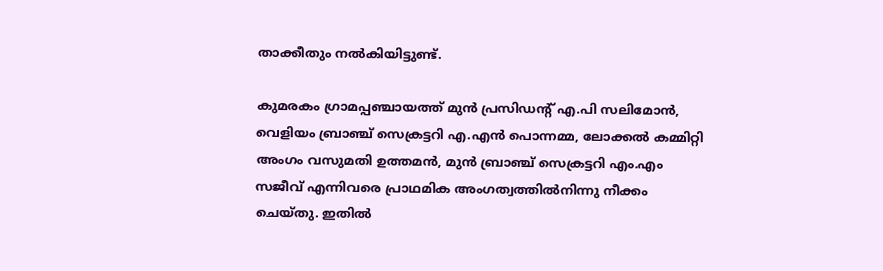താക്കീതും നൽകിയിട്ടുണ്ട്.

കുമരകം ഗ്രാമപ്പഞ്ചായത്ത് മുൻ പ്രസിഡന്റ് എ.പി സലിമോൻ, വെളിയം ബ്രാഞ്ച് സെക്രട്ടറി എ.എൻ പൊന്നമ്മ, ലോക്കൽ കമ്മിറ്റി അംഗം വസുമതി ഉത്തമൻ, മുൻ ബ്രാഞ്ച് സെക്രട്ടറി എം.എം സജീവ് എന്നിവരെ പ്രാഥമിക അംഗത്വത്തിൽനിന്നു നീക്കം ചെയ്തു. ഇതിൽ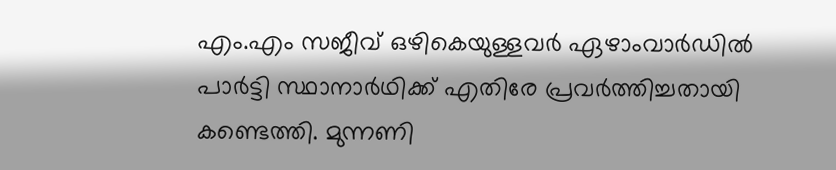എം.എം സജീവ് ഒഴികെയുള്ളവർ ഏഴാംവാർഡിൽ പാർട്ടി സ്ഥാനാർഥിക്ക് എതിരേ പ്രവർത്തിച്ചതായി കണ്ടെത്തി. മുന്നണി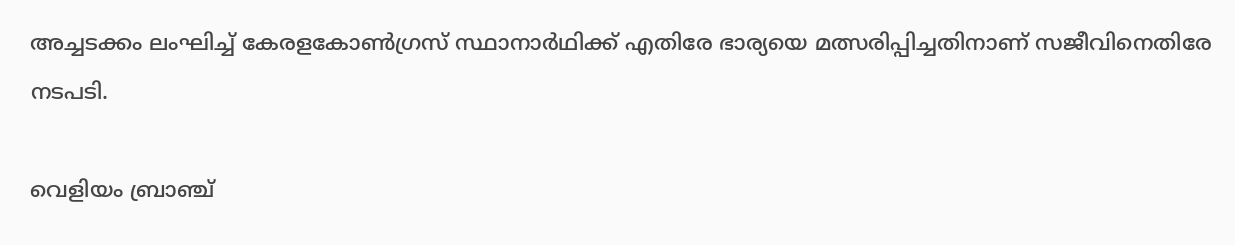അച്ചടക്കം ലംഘിച്ച് കേരളകോൺഗ്രസ് സ്ഥാനാർഥിക്ക് എതിരേ ഭാര്യയെ മത്സരിപ്പിച്ചതിനാണ് സജീവിനെതിരേ നടപടി.

വെളിയം ബ്രാഞ്ച്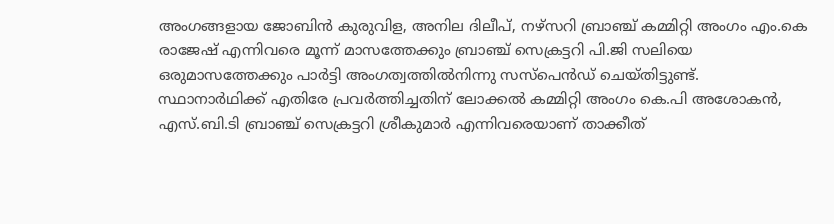അംഗങ്ങളായ ജോബിൻ കുരുവിള, അനില ദിലീപ്, നഴ്സറി ബ്രാഞ്ച് കമ്മിറ്റി അംഗം എം.കെ രാജേഷ് എന്നിവരെ മൂന്ന് മാസത്തേക്കും ബ്രാഞ്ച് സെക്രട്ടറി പി.ജി സലിയെ ഒരുമാസത്തേക്കും പാർട്ടി അംഗത്വത്തിൽനിന്നു സസ്പെൻഡ് ചെയ്തിട്ടുണ്ട്. സ്ഥാനാർഥിക്ക് എതിരേ പ്രവർത്തിച്ചതിന് ലോക്കൽ കമ്മിറ്റി അംഗം കെ.പി അശോകൻ, എസ്.ബി.ടി ബ്രാഞ്ച് സെക്രട്ടറി ശ്രീകുമാർ എന്നിവരെയാണ് താക്കീത്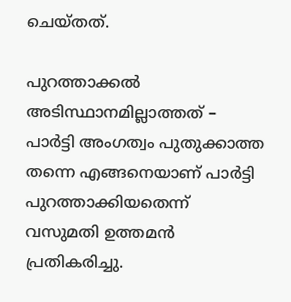ചെയ്തത്.

പുറത്താക്കൽ അടിസ്ഥാനമില്ലാത്തത് – പാർട്ടി അംഗത്വം പുതുക്കാത്ത തന്നെ എങ്ങനെയാണ് പാർട്ടി പുറത്താക്കിയതെന്ന് വസുമതി ഉത്തമൻ പ്രതികരിച്ചു.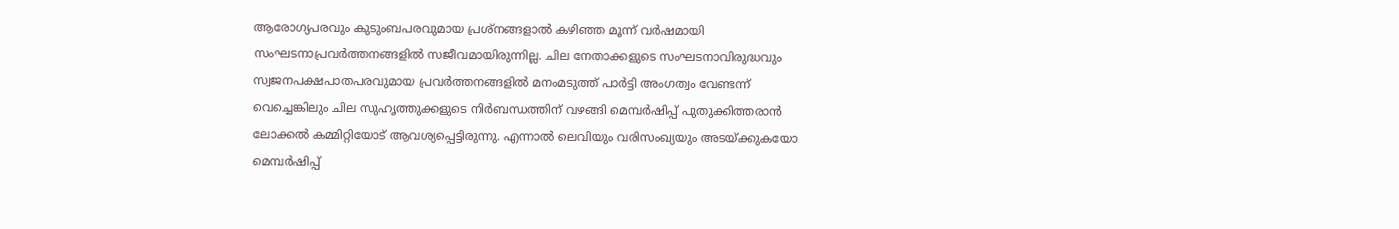ആരോഗ്യപരവും കുടുംബപരവുമായ പ്രശ്നങ്ങളാൽ കഴിഞ്ഞ മൂന്ന് വർഷമായി സംഘടനാപ്രവർത്തനങ്ങളിൽ സജീവമായിരുന്നില്ല. ചില നേതാക്കളുടെ സംഘടനാവിരുദ്ധവും സ്വജനപക്ഷപാതപരവുമായ പ്രവർത്തനങ്ങളിൽ മനംമടുത്ത് പാർട്ടി അംഗത്വം വേണ്ടന്ന് വെച്ചെങ്കിലും ചില സുഹൃത്തുക്കളുടെ നിർബന്ധത്തിന് വഴങ്ങി മെമ്പർഷിപ്പ് പുതുക്കിത്തരാൻ ലോക്കൽ കമ്മിറ്റിയോട് ആവശ്യപ്പെട്ടിരുന്നു. എന്നാൽ ലെവിയും വരിസംഖ്യയും അടയ്ക്കുകയോ മെമ്പർഷിപ്പ്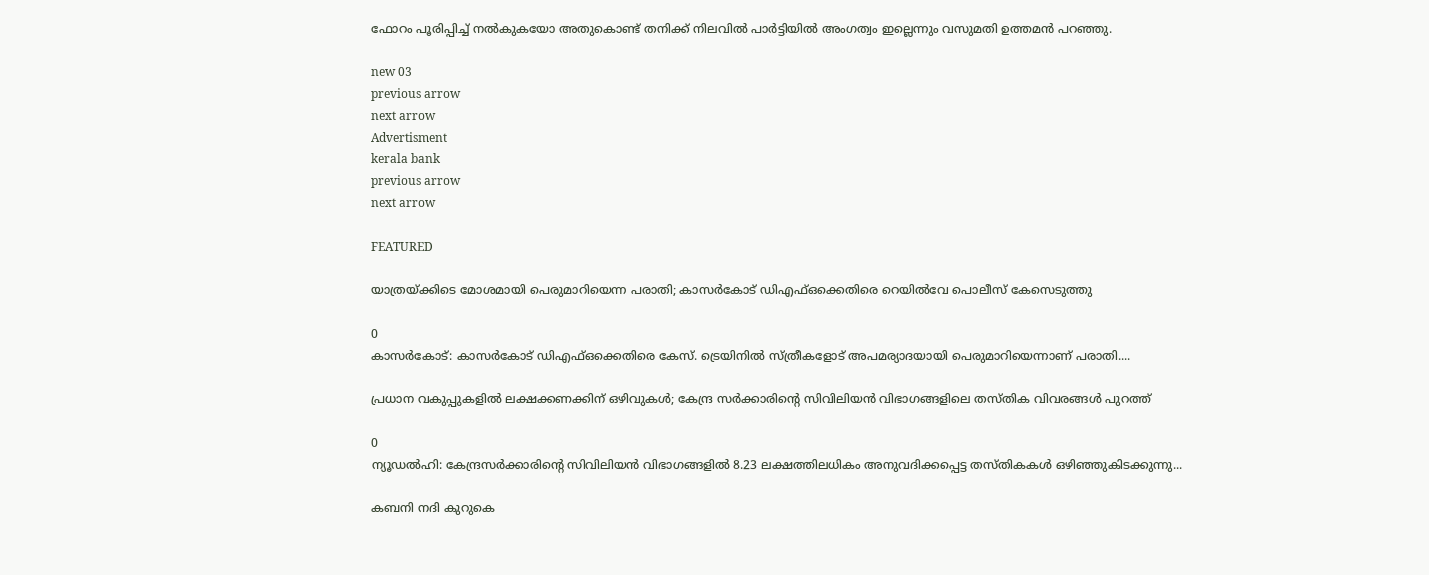ഫോറം പൂരിപ്പിച്ച് നൽകുകയോ അതുകൊണ്ട് തനിക്ക് നിലവിൽ പാർട്ടിയിൽ അംഗത്വം ഇല്ലെന്നും വസുമതി ഉത്തമൻ പറഞ്ഞു.

new 03
previous arrow
next arrow
Advertisment
kerala bank
previous arrow
next arrow

FEATURED

യാത്രയ്ക്കിടെ മോശമായി പെരുമാറിയെന്ന പരാതി; കാസർകോട് ഡിഎഫ്ഒക്കെതിരെ റെയിൽവേ പൊലീസ് കേസെടുത്തു

0
കാസര്‍കോട്: കാസര്‍കോട് ഡിഎഫ്ഒക്കെതിരെ കേസ്. ട്രെയിനില്‍ സ്ത്രീകളോട് അപമര്യാദയായി പെരുമാറിയെന്നാണ് പരാതി....

പ്രധാന വകുപ്പുകളിൽ ലക്ഷക്കണക്കിന് ഒഴിവുകൾ; കേന്ദ്ര സർക്കാരിന്റെ സിവിലിയൻ വിഭാഗങ്ങളിലെ തസ്തിക വിവരങ്ങൾ പുറത്ത്

0
ന്യൂഡല്‍ഹി: കേന്ദ്രസര്‍ക്കാരിന്റെ സിവിലിയന്‍ വിഭാഗങ്ങളില്‍ 8.23 ലക്ഷത്തിലധികം അനുവദിക്കപ്പെട്ട തസ്തികകള്‍ ഒഴിഞ്ഞുകിടക്കുന്നു...

കബനി നദി കുറുകെ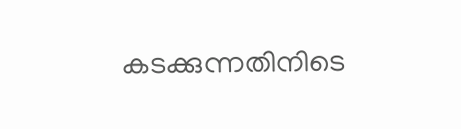കടക്കുന്നതിനിടെ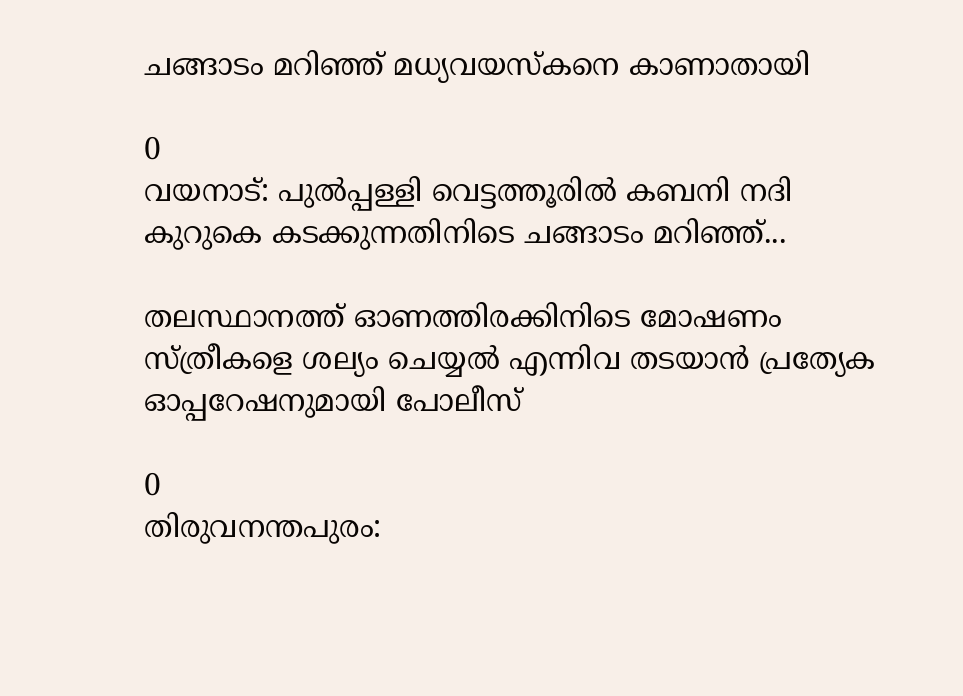ചങ്ങാടം മറിഞ്ഞ് മധ്യവയസ്‌കനെ കാണാതായി

0
വയനാട്: പുല്‍പ്പള്ളി വെട്ടത്തൂരില്‍ കബനി നദി കുറുകെ കടക്കുന്നതിനിടെ ചങ്ങാടം മറിഞ്ഞ്...

തലസ്ഥാനത്ത് ഓണത്തിരക്കിനിടെ മോഷണം സ്ത്രീകളെ ശല്യം ചെയ്യൽ എന്നിവ തടയാൻ പ്രത്യേക ഓപ്പറേഷനുമായി പോലീസ്

0
തിരുവനന്തപുരം: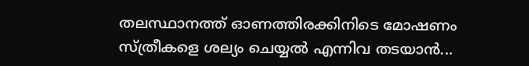തലസ്ഥാനത്ത് ഓണത്തിരക്കിനിടെ മോഷണം സ്ത്രീകളെ ശല്യം ചെയ്യൽ എന്നിവ തടയാൻ...